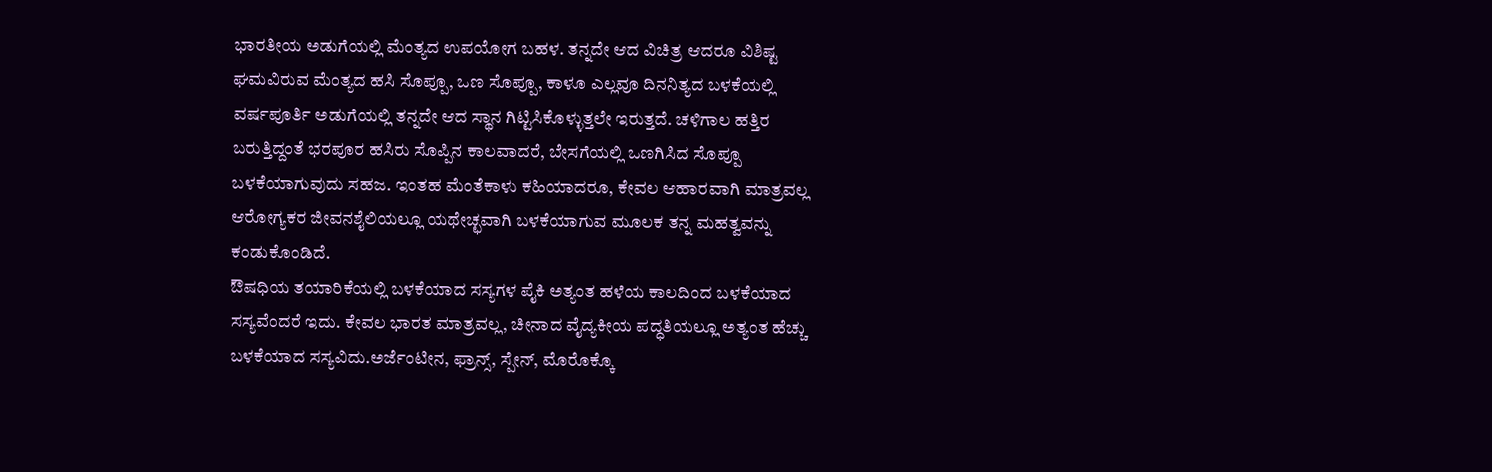ಭಾರತೀಯ ಅಡುಗೆಯಲ್ಲಿ ಮೆಂತ್ಯದ ಉಪಯೋಗ ಬಹಳ. ತನ್ನದೇ ಆದ ವಿಚಿತ್ರ ಆದರೂ ವಿಶಿಷ್ಟ ಘಮವಿರುವ ಮೆಂತ್ಯದ ಹಸಿ ಸೊಪ್ಪೂ, ಒಣ ಸೊಪ್ಪೂ, ಕಾಳೂ ಎಲ್ಲವೂ ದಿನನಿತ್ಯದ ಬಳಕೆಯಲ್ಲಿ ವರ್ಷಪೂರ್ತಿ ಅಡುಗೆಯಲ್ಲಿ ತನ್ನದೇ ಆದ ಸ್ಥಾನ ಗಿಟ್ಟಿಸಿಕೊಳ್ಳುತ್ತಲೇ ಇರುತ್ತದೆ. ಚಳಿಗಾಲ ಹತ್ತಿರ ಬರುತ್ತಿದ್ದಂತೆ ಭರಪೂರ ಹಸಿರು ಸೊಪ್ಪಿನ ಕಾಲವಾದರೆ, ಬೇಸಗೆಯಲ್ಲಿ ಒಣಗಿಸಿದ ಸೊಪ್ಪೂ ಬಳಕೆಯಾಗುವುದು ಸಹಜ. ಇಂತಹ ಮೆಂತೆಕಾಳು ಕಹಿಯಾದರೂ, ಕೇವಲ ಆಹಾರವಾಗಿ ಮಾತ್ರವಲ್ಲ ಆರೋಗ್ಯಕರ ಜೀವನಶೈಲಿಯಲ್ಲೂ ಯಥೇಚ್ಛವಾಗಿ ಬಳಕೆಯಾಗುವ ಮೂಲಕ ತನ್ನ ಮಹತ್ವವನ್ನು ಕಂಡುಕೊಂಡಿದೆ.
ಔಷಧಿಯ ತಯಾರಿಕೆಯಲ್ಲಿ ಬಳಕೆಯಾದ ಸಸ್ಯಗಳ ಪೈಕಿ ಅತ್ಯಂತ ಹಳೆಯ ಕಾಲದಿಂದ ಬಳಕೆಯಾದ ಸಸ್ಯವೆಂದರೆ ಇದು. ಕೇವಲ ಭಾರತ ಮಾತ್ರವಲ್ಲ, ಚೀನಾದ ವೈದ್ಯಕೀಯ ಪದ್ಧತಿಯಲ್ಲೂ ಅತ್ಯಂತ ಹೆಚ್ಚು ಬಳಕೆಯಾದ ಸಸ್ಯವಿದು.ಅರ್ಜೆಂಟೀನ, ಫ್ರಾನ್ಸ್, ಸ್ಪೇನ್, ಮೊರೊಕ್ಕೊ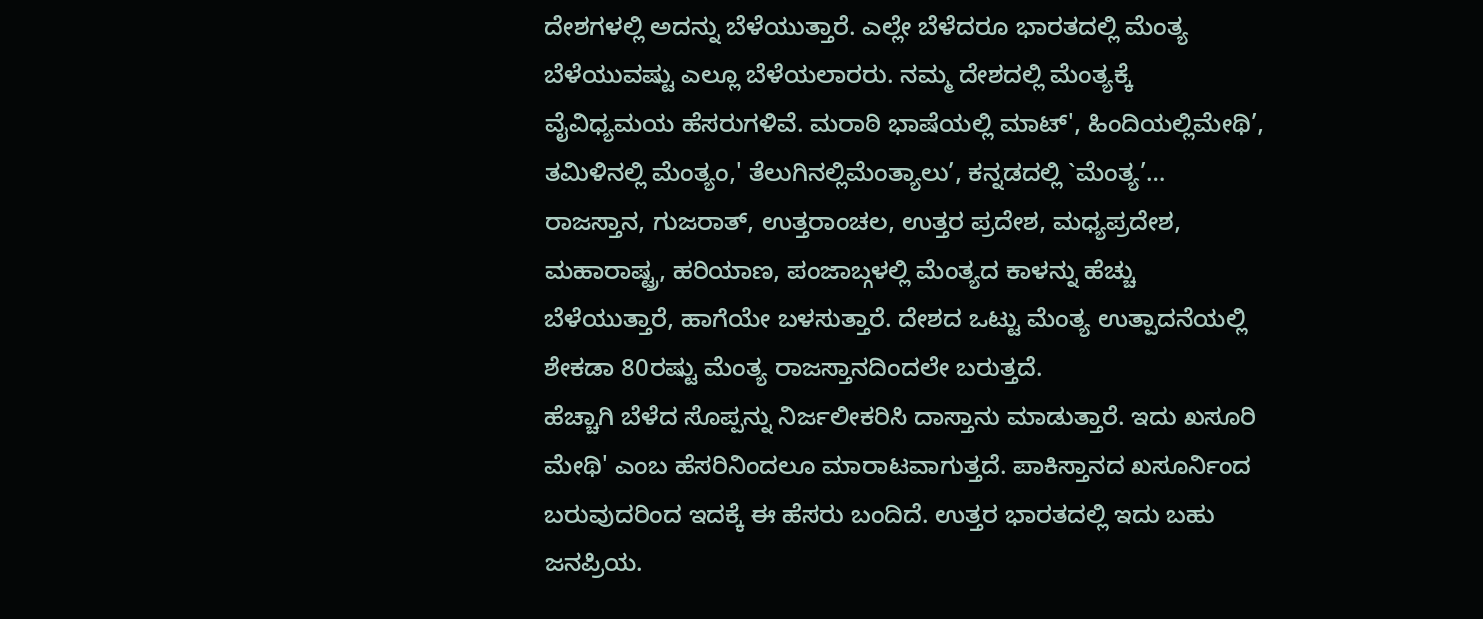ದೇಶಗಳಲ್ಲಿ ಅದನ್ನು ಬೆಳೆಯುತ್ತಾರೆ. ಎಲ್ಲೇ ಬೆಳೆದರೂ ಭಾರತದಲ್ಲಿ ಮೆಂತ್ಯ ಬೆಳೆಯುವಷ್ಟು ಎಲ್ಲೂ ಬೆಳೆಯಲಾರರು. ನಮ್ಮ ದೇಶದಲ್ಲಿ ಮೆಂತ್ಯಕ್ಕೆ ವೈವಿಧ್ಯಮಯ ಹೆಸರುಗಳಿವೆ. ಮರಾಠಿ ಭಾಷೆಯಲ್ಲಿ ಮಾಟ್', ಹಿಂದಿಯಲ್ಲಿಮೇಥಿ’, ತಮಿಳಿನಲ್ಲಿ ಮೆಂತ್ಯಂ,' ತೆಲುಗಿನಲ್ಲಿಮೆಂತ್ಯಾಲು’, ಕನ್ನಡದಲ್ಲಿ `ಮೆಂತ್ಯ’…
ರಾಜಸ್ತಾನ, ಗುಜರಾತ್, ಉತ್ತರಾಂಚಲ, ಉತ್ತರ ಪ್ರದೇಶ, ಮಧ್ಯಪ್ರದೇಶ, ಮಹಾರಾಷ್ಟ್ರ, ಹರಿಯಾಣ, ಪಂಜಾಬ್ಗಳಲ್ಲಿ ಮೆಂತ್ಯದ ಕಾಳನ್ನು ಹೆಚ್ಚು ಬೆಳೆಯುತ್ತಾರೆ, ಹಾಗೆಯೇ ಬಳಸುತ್ತಾರೆ. ದೇಶದ ಒಟ್ಟು ಮೆಂತ್ಯ ಉತ್ಪಾದನೆಯಲ್ಲಿ ಶೇಕಡಾ 80ರಷ್ಟು ಮೆಂತ್ಯ ರಾಜಸ್ತಾನದಿಂದಲೇ ಬರುತ್ತದೆ.
ಹೆಚ್ಚಾಗಿ ಬೆಳೆದ ಸೊಪ್ಪನ್ನು ನಿರ್ಜಲೀಕರಿಸಿ ದಾಸ್ತಾನು ಮಾಡುತ್ತಾರೆ. ಇದು ಖಸೂರಿ ಮೇಥಿ' ಎಂಬ ಹೆಸರಿನಿಂದಲೂ ಮಾರಾಟವಾಗುತ್ತದೆ. ಪಾಕಿಸ್ತಾನದ ಖಸೂರ್ನಿಂದ ಬರುವುದರಿಂದ ಇದಕ್ಕೆ ಈ ಹೆಸರು ಬಂದಿದೆ. ಉತ್ತರ ಭಾರತದಲ್ಲಿ ಇದು ಬಹು ಜನಪ್ರಿಯ.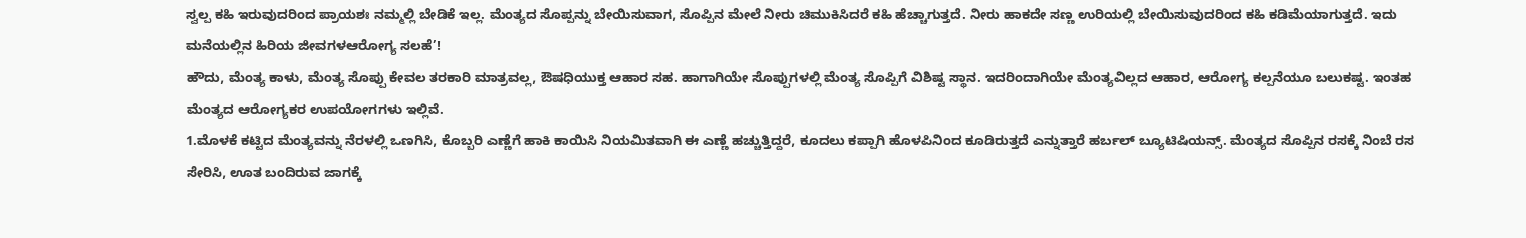ಸ್ವಲ್ಪ ಕಹಿ ಇರುವುದರಿಂದ ಪ್ರಾಯಶಃ ನಮ್ಮಲ್ಲಿ ಬೇಡಿಕೆ ಇಲ್ಲ. ಮೆಂತ್ಯದ ಸೊಪ್ಪನ್ನು ಬೇಯಿಸುವಾಗ, ಸೊಪ್ಪಿನ ಮೇಲೆ ನೀರು ಚಿಮುಕಿಸಿದರೆ ಕಹಿ ಹೆಚ್ಚಾಗುತ್ತದೆ. ನೀರು ಹಾಕದೇ ಸಣ್ಣ ಉರಿಯಲ್ಲಿ ಬೇಯಿಸುವುದರಿಂದ ಕಹಿ ಕಡಿಮೆಯಾಗುತ್ತದೆ. ಇದು ಮನೆಯಲ್ಲಿನ ಹಿರಿಯ ಜೀವಗಳಆರೋಗ್ಯ ಸಲಹೆ’!
ಹೌದು, ಮೆಂತ್ಯ ಕಾಳು, ಮೆಂತ್ಯ ಸೊಪ್ಪು ಕೇವಲ ತರಕಾರಿ ಮಾತ್ರವಲ್ಲ, ಔಷಧಿಯುಕ್ತ ಆಹಾರ ಸಹ. ಹಾಗಾಗಿಯೇ ಸೊಪ್ಪುಗಳಲ್ಲಿ ಮೆಂತ್ಯ ಸೊಪ್ಪಿಗೆ ವಿಶಿಷ್ಟ ಸ್ಥಾನ. ಇದರಿಂದಾಗಿಯೇ ಮೆಂತ್ಯವಿಲ್ಲದ ಆಹಾರ, ಆರೋಗ್ಯ ಕಲ್ಪನೆಯೂ ಬಲುಕಷ್ಟ. ಇಂತಹ ಮೆಂತ್ಯದ ಆರೋಗ್ಯಕರ ಉಪಯೋಗಗಳು ಇಲ್ಲಿವೆ.
1.ಮೊಳಕೆ ಕಟ್ಟಿದ ಮೆಂತ್ಯವನ್ನು ನೆರಳಲ್ಲಿ ಒಣಗಿಸಿ, ಕೊಬ್ಬರಿ ಎಣ್ಣೆಗೆ ಹಾಕಿ ಕಾಯಿಸಿ ನಿಯಮಿತವಾಗಿ ಈ ಎಣ್ಣೆ ಹಚ್ಚುತ್ತಿದ್ದರೆ, ಕೂದಲು ಕಪ್ಪಾಗಿ ಹೊಳಪಿನಿಂದ ಕೂಡಿರುತ್ತದೆ ಎನ್ನುತ್ತಾರೆ ಹರ್ಬಲ್ ಬ್ಯೂಟಿಷಿಯನ್ಸ್. ಮೆಂತ್ಯದ ಸೊಪ್ಪಿನ ರಸಕ್ಕೆ ನಿಂಬೆ ರಸ ಸೇರಿಸಿ, ಊತ ಬಂದಿರುವ ಜಾಗಕ್ಕೆ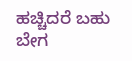ಹಚ್ಚಿದರೆ ಬಹು ಬೇಗ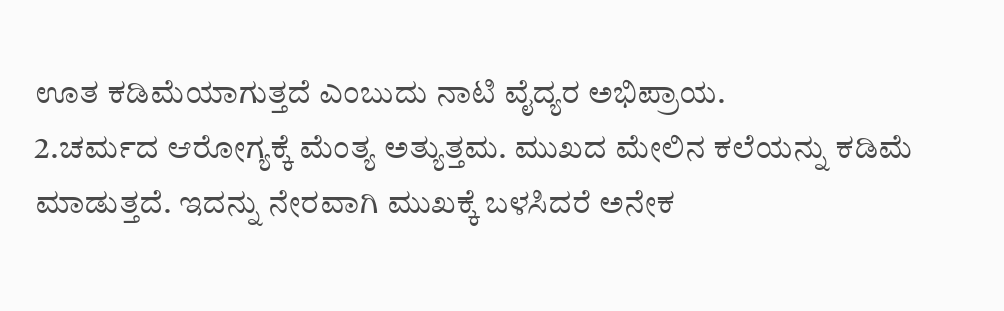ಊತ ಕಡಿಮೆಯಾಗುತ್ತದೆ ಎಂಬುದು ನಾಟಿ ವೈದ್ಯರ ಅಭಿಪ್ರಾಯ.
2.ಚರ್ಮದ ಆರೋಗ್ಯಕ್ಕೆ ಮೆಂತ್ಯ ಅತ್ಯುತ್ತಮ. ಮುಖದ ಮೇಲಿನ ಕಲೆಯನ್ನು ಕಡಿಮೆ ಮಾಡುತ್ತದೆ. ಇದನ್ನು ನೇರವಾಗಿ ಮುಖಕ್ಕೆ ಬಳಸಿದರೆ ಅನೇಕ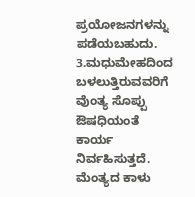ಪ್ರಯೋಜನಗಳನ್ನು ಪಡೆಯಬಹುದು.
3.ಮಧುಮೇಹದಿಂದ ಬಳಲುತ್ತಿರುವವರಿಗೆ ವೆುಂತ್ಯ ಸೊಪ್ಪು ಔಷಧಿಯಂತೆ ಕಾರ್ಯ ನಿರ್ವಹಿಸುತ್ತದೆ. ಮೆಂತ್ಯದ ಕಾಳು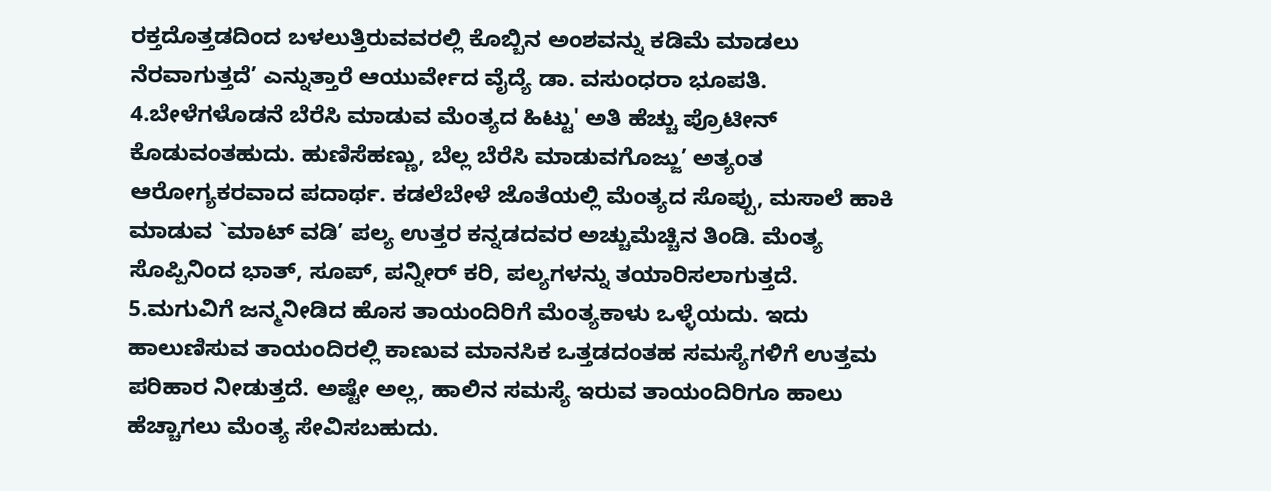ರಕ್ತದೊತ್ತಡದಿಂದ ಬಳಲುತ್ತಿರುವವರಲ್ಲಿ ಕೊಬ್ಬಿನ ಅಂಶವನ್ನು ಕಡಿಮೆ ಮಾಡಲು ನೆರವಾಗುತ್ತದೆ’ ಎನ್ನುತ್ತಾರೆ ಆಯುರ್ವೇದ ವೈದ್ಯೆ ಡಾ. ವಸುಂಧರಾ ಭೂಪತಿ.
4.ಬೇಳೆಗಳೊಡನೆ ಬೆರೆಸಿ ಮಾಡುವ ಮೆಂತ್ಯದ ಹಿಟ್ಟು' ಅತಿ ಹೆಚ್ಚು ಪ್ರೊಟೀನ್ ಕೊಡುವಂತಹುದು. ಹುಣಿಸೆಹಣ್ಣು, ಬೆಲ್ಲ ಬೆರೆಸಿ ಮಾಡುವಗೊಜ್ಜು’ ಅತ್ಯಂತ ಆರೋಗ್ಯಕರವಾದ ಪದಾರ್ಥ. ಕಡಲೆಬೇಳೆ ಜೊತೆಯಲ್ಲಿ ಮೆಂತ್ಯದ ಸೊಪ್ಪು, ಮಸಾಲೆ ಹಾಕಿ ಮಾಡುವ `ಮಾಟ್ ವಡಿ’ ಪಲ್ಯ ಉತ್ತರ ಕನ್ನಡದವರ ಅಚ್ಚುಮೆಚ್ಚಿನ ತಿಂಡಿ. ಮೆಂತ್ಯ ಸೊಪ್ಪಿನಿಂದ ಭಾತ್, ಸೂಪ್, ಪನ್ನೀರ್ ಕರಿ, ಪಲ್ಯಗಳನ್ನು ತಯಾರಿಸಲಾಗುತ್ತದೆ.
5.ಮಗುವಿಗೆ ಜನ್ಮನೀಡಿದ ಹೊಸ ತಾಯಂದಿರಿಗೆ ಮೆಂತ್ಯಕಾಳು ಒಳ್ಳೆಯದು. ಇದು ಹಾಲುಣಿಸುವ ತಾಯಂದಿರಲ್ಲಿ ಕಾಣುವ ಮಾನಸಿಕ ಒತ್ತಡದಂತಹ ಸಮಸ್ಯೆಗಳಿಗೆ ಉತ್ತಮ ಪರಿಹಾರ ನೀಡುತ್ತದೆ. ಅಷ್ಟೇ ಅಲ್ಲ, ಹಾಲಿನ ಸಮಸ್ಯೆ ಇರುವ ತಾಯಂದಿರಿಗೂ ಹಾಲು ಹೆಚ್ಚಾಗಲು ಮೆಂತ್ಯ ಸೇವಿಸಬಹುದು.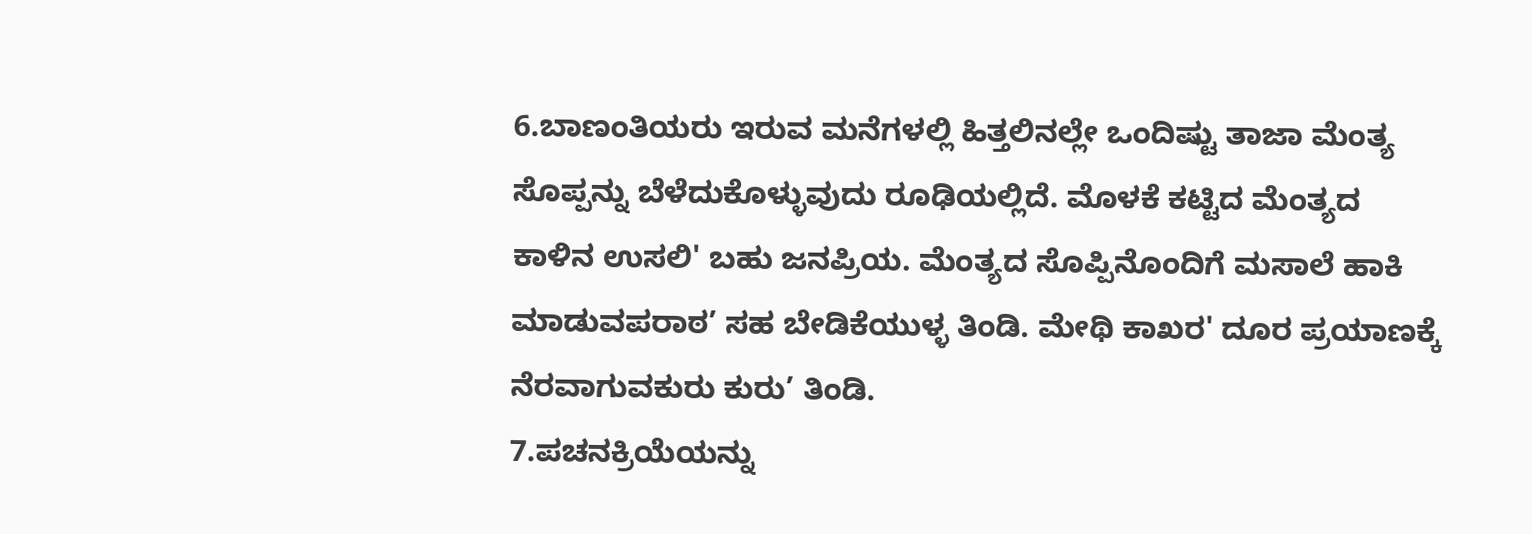6.ಬಾಣಂತಿಯರು ಇರುವ ಮನೆಗಳಲ್ಲಿ ಹಿತ್ತಲಿನಲ್ಲೇ ಒಂದಿಷ್ಟು ತಾಜಾ ಮೆಂತ್ಯ ಸೊಪ್ಪನ್ನು ಬೆಳೆದುಕೊಳ್ಳುವುದು ರೂಢಿಯಲ್ಲಿದೆ. ಮೊಳಕೆ ಕಟ್ಟಿದ ಮೆಂತ್ಯದ ಕಾಳಿನ ಉಸಲಿ' ಬಹು ಜನಪ್ರಿಯ. ಮೆಂತ್ಯದ ಸೊಪ್ಪಿನೊಂದಿಗೆ ಮಸಾಲೆ ಹಾಕಿ ಮಾಡುವಪರಾಠ’ ಸಹ ಬೇಡಿಕೆಯುಳ್ಳ ತಿಂಡಿ. ಮೇಥಿ ಕಾಖರ' ದೂರ ಪ್ರಯಾಣಕ್ಕೆ ನೆರವಾಗುವಕುರು ಕುರು’ ತಿಂಡಿ.
7.ಪಚನಕ್ರಿಯೆಯನ್ನು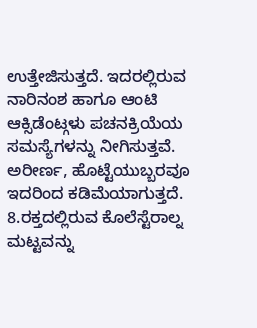ಉತ್ತೇಜಿಸುತ್ತದೆ. ಇದರಲ್ಲಿರುವ ನಾರಿನಂಶ ಹಾಗೂ ಆಂಟಿ ಆಕ್ಸಿಡೆಂಟ್ಗಳು ಪಚನಕ್ರಿಯೆಯ ಸಮಸ್ಯೆಗಳನ್ನು ನೀಗಿಸುತ್ತವೆ. ಅರೀರ್ಣ, ಹೊಟ್ಟೆಯುಬ್ಬರವೂ ಇದರಿಂದ ಕಡಿಮೆಯಾಗುತ್ತದೆ.
8.ರಕ್ತದಲ್ಲಿರುವ ಕೊಲೆಸ್ಟೆರಾಲ್ನ ಮಟ್ಟವನ್ನು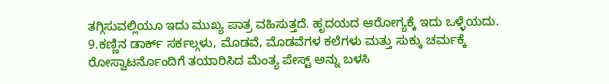ತಗ್ಗಿಸುವಲ್ಲಿಯೂ ಇದು ಮುಖ್ಯ ಪಾತ್ರ ವಹಿಸುತ್ತದೆ. ಹೃದಯದ ಆರೋಗ್ಯಕ್ಕೆ ಇದು ಒಳ್ಳೆಯದು.
9.ಕಣ್ಣಿನ ಡಾರ್ಕ್ ಸರ್ಕಲ್ಗಳು, ಮೊಡವೆ, ಮೊಡವೆಗಳ ಕಲೆಗಳು ಮತ್ತು ಸುಕ್ಕು ಚರ್ಮಕ್ಕೆ ರೋಸ್ವಾಟರ್ನೊಂದಿಗೆ ತಯಾರಿಸಿದ ಮೆಂತ್ಯ ಪೇಸ್ಟ್ ಅನ್ನು ಬಳಸಿ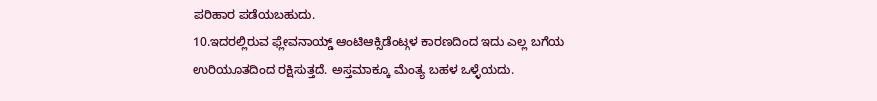ಪರಿಹಾರ ಪಡೆಯಬಹುದು.
10.ಇದರಲ್ಲಿರುವ ಫ್ಲೇವನಾಯ್ಡ್ ಆಂಟಿಆಕ್ಸಿಡೆಂಟ್ಗಳ ಕಾರಣದಿಂದ ಇದು ಎಲ್ಲ ಬಗೆಯ ಉರಿಯೂತದಿಂದ ರಕ್ಷಿಸುತ್ತದೆ. ಅಸ್ತಮಾಕ್ಕೂ ಮೆಂತ್ಯ ಬಹಳ ಒಳ್ಳೆಯದು.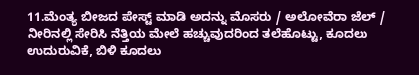11.ಮೆಂತ್ಯ ಬೀಜದ ಪೇಸ್ಟ್ ಮಾಡಿ ಅದನ್ನು ಮೊಸರು / ಅಲೋವೆರಾ ಜೆಲ್ / ನೀರಿನಲ್ಲಿ ಸೇರಿಸಿ ನೆತ್ತಿಯ ಮೇಲೆ ಹಚ್ಚುವುದರಿಂದ ತಲೆಹೊಟ್ಟು, ಕೂದಲು ಉದುರುವಿಕೆ, ಬಿಳಿ ಕೂದಲು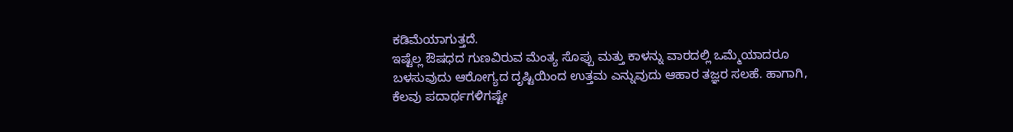ಕಡಿಮೆಯಾಗುತ್ತದೆ.
ಇಷ್ಟೆಲ್ಲ ಔಷಧದ ಗುಣವಿರುವ ಮೆಂತ್ಯ ಸೊಪ್ಪು ಮತ್ತು ಕಾಳನ್ನು ವಾರದಲ್ಲಿ ಒಮ್ಮೆಯಾದರೂ ಬಳಸುವುದು ಆರೋಗ್ಯದ ದೃಷ್ಟಿಯಿಂದ ಉತ್ತಮ ಎನ್ನುವುದು ಆಹಾರ ತಜ್ಞರ ಸಲಹೆ. ಹಾಗಾಗಿ, ಕೆಲವು ಪದಾರ್ಥಗಳಿಗಷ್ಟೇ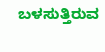ಬಳಸುತ್ತಿರುವ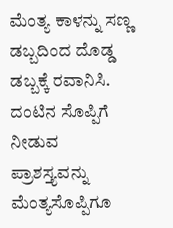ಮೆಂತ್ಯ ಕಾಳನ್ನು ಸಣ್ಣ ಡಬ್ಬದಿಂದ ದೊಡ್ಡ ಡಬ್ಬಕ್ಕೆ ರವಾನಿಸಿ. ದಂಟಿನ ಸೊಪ್ಪಿಗೆ ನೀಡುವ ಪ್ರಾಶಸ್ತ್ಯವನ್ನು ಮೆಂತ್ಯಸೊಪ್ಪಿಗೂ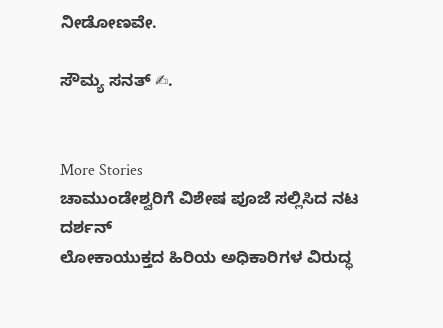ನೀಡೋಣವೇ.

ಸೌಮ್ಯ ಸನತ್ ✍.


More Stories
ಚಾಮುಂಡೇಶ್ವರಿಗೆ ವಿಶೇಷ ಪೂಜೆ ಸಲ್ಲಿಸಿದ ನಟ ದರ್ಶನ್
ಲೋಕಾಯುಕ್ತದ ಹಿರಿಯ ಅಧಿಕಾರಿಗಳ ವಿರುದ್ಧ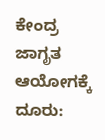ಕೇಂದ್ರ ಜಾಗೃತ ಆಯೋಗಕ್ಕೆ ದೂರು: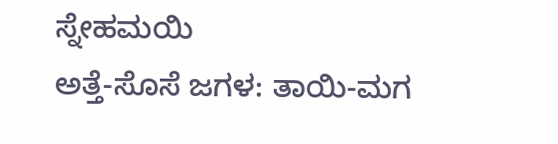ಸ್ನೇಹಮಯಿ
ಅತ್ತೆ-ಸೊಸೆ ಜಗಳ: ತಾಯಿ-ಮಗ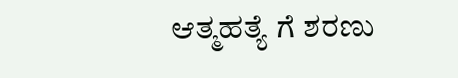ಆತ್ಮಹತ್ಯೆ ಗೆ ಶರಣು